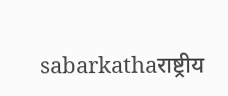sabarkathaराष्ट्रीय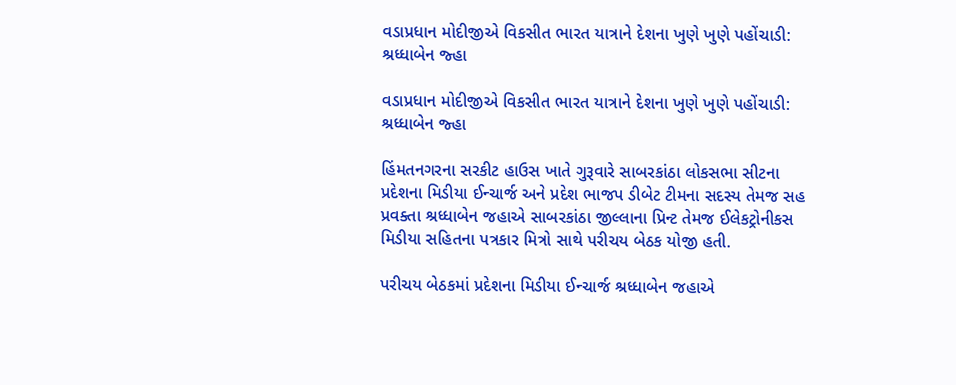વડાપ્રધાન મોદીજીએ વિકસીત ભારત યાત્રાને દેશના ખુણે ખુણે પહોંચાડી: શ્રધ્ધાબેન જ્હા

વડાપ્રધાન મોદીજીએ વિકસીત ભારત યાત્રાને દેશના ખુણે ખુણે પહોંચાડી: શ્રધ્ધાબેન જ્હા

હિંમતનગરના સરકીટ હાઉસ ખાતે ગુરૂવારે સાબરકાંઠા લોકસભા સીટના પ્રદેશના મિડીયા ઈન્ચાર્જ અને પ્રદેશ ભાજપ ડીબેટ ટીમના સદસ્ય તેમજ સહ પ્રવક્તા શ્રધ્ધાબેન જહાએ સાબરકાંઠા જીલ્લાના પ્રિન્ટ તેમજ ઈલેકટ્રોનીકસ મિડીયા સહિતના પત્રકાર મિત્રો સાથે પરીચય બેઠક યોજી હતી.

પરીચય બેઠકમાં પ્રદેશના મિડીયા ઈન્ચાર્જ શ્રધ્ધાબેન જહાએ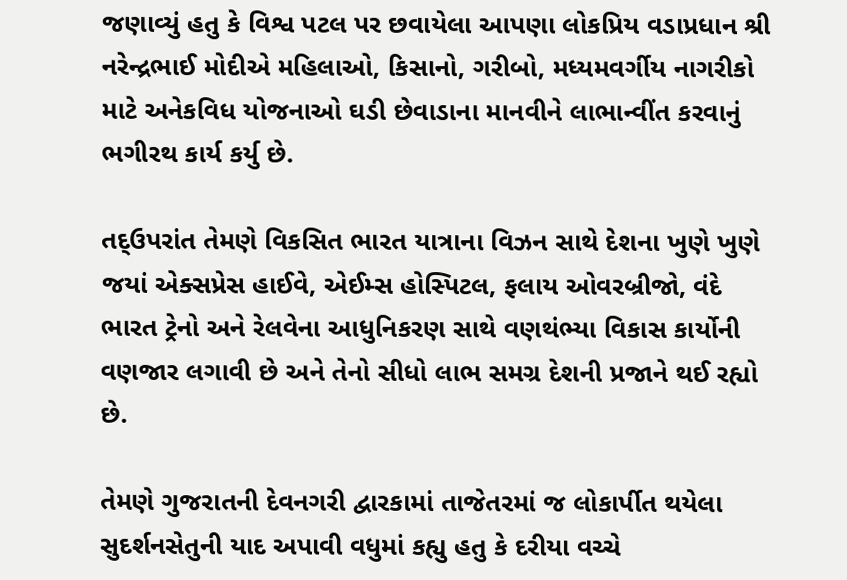જણાવ્યું હતુ કે વિશ્વ પટલ પર છવાયેલા આપણા લોકપ્રિય વડાપ્રધાન શ્રી નરેન્દ્રભાઈ મોદીએ મહિલાઓ, કિસાનો, ગરીબો, મધ્યમવર્ગીય નાગરીકો માટે અનેકવિધ યોજનાઓ ઘડી છેવાડાના માનવીને લાભાન્વીંત કરવાનું ભગીરથ કાર્ય કર્યુ છે.

તદ્ઉપરાંત તેમણે વિકસિત ભારત યાત્રાના વિઝન સાથે દેશના ખુણે ખુણે જયાં એક્સપ્રેસ હાઈવે, એઈમ્સ હોસ્પિટલ, ફલાય ઓવરબ્રીજો, વંદે ભારત ટ્રેનો અને રેલવેના આધુનિકરણ સાથે વણથંભ્યા વિકાસ કાર્યોની વણજાર લગાવી છે અને તેનો સીધો લાભ સમગ્ર દેશની પ્રજાને થઈ રહ્યો છે.

તેમણે ગુજરાતની દેવનગરી દ્વારકામાં તાજેતરમાં જ લોકાર્પીત થયેલા સુદર્શનસેતુની યાદ અપાવી વધુમાં કહ્યુ હતુ કે દરીયા વચ્ચે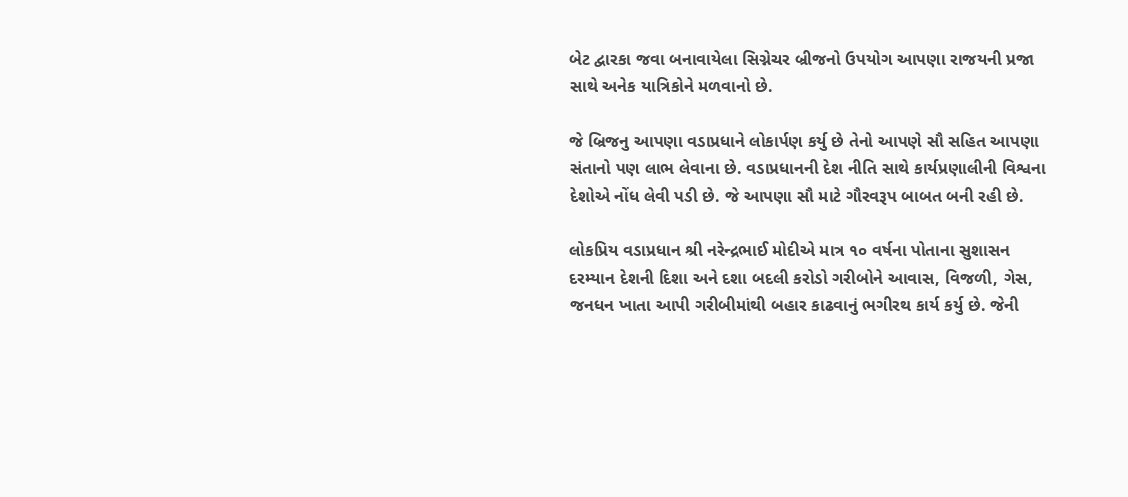બેટ દ્વારકા જવા બનાવાયેલા સિગ્નેચર બ્રીજનો ઉપયોગ આપણા રાજયની પ્રજા સાથે અનેક યાત્રિકોને મળવાનો છે.

જે બ્રિજનુ આપણા વડાપ્રધાને લોકાર્પણ કર્યુ છે તેનો આપણે સૌ સહિત આપણા સંતાનો પણ લાભ લેવાના છે. વડાપ્રધાનની દેશ નીતિ સાથે કાર્યપ્રણાલીની વિશ્વના દેશોએ નોંધ લેવી પડી છે. જે આપણા સૌ માટે ગૌરવરૂપ બાબત બની રહી છે.

લોકપ્રિય વડાપ્રધાન શ્રી નરેન્દ્રભાઈ મોદીએ માત્ર ૧૦ વર્ષના પોતાના સુશાસન દરમ્યાન દેશની દિશા અને દશા બદલી કરોડો ગરીબોને આવાસ, વિજળી, ગેસ, જનધન ખાતા આપી ગરીબીમાંથી બહાર કાઢવાનું ભગીરથ કાર્ય કર્યુ છે. જેની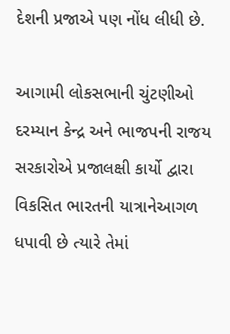દેશની પ્રજાએ પણ નોંધ લીધી છે.

આગામી લોકસભાની ચુંટણીઓ દરમ્યાન કેન્દ્ર અને ભાજપની રાજય સરકારોએ પ્રજાલક્ષી કાર્યો દ્વારા વિકસિત ભારતની યાત્રાનેઆગળ ધપાવી છે ત્યારે તેમાં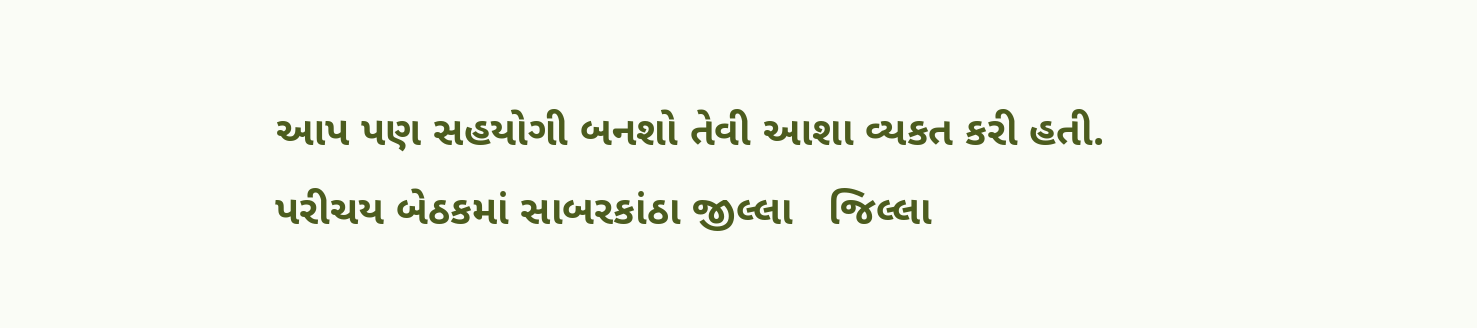આપ પણ સહયોગી બનશો તેવી આશા વ્યકત કરી હતી. પરીચય બેઠકમાં સાબરકાંઠા જીલ્લા   જિલ્લા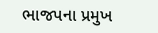ભાજપના પ્રમુખ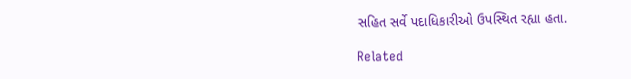સહિત સર્વે પદાધિકારીઓ ઉપસ્થિત રહ્યા હતા.

Related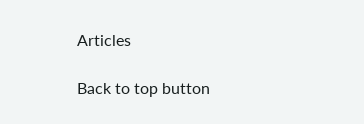Articles

Back to top button